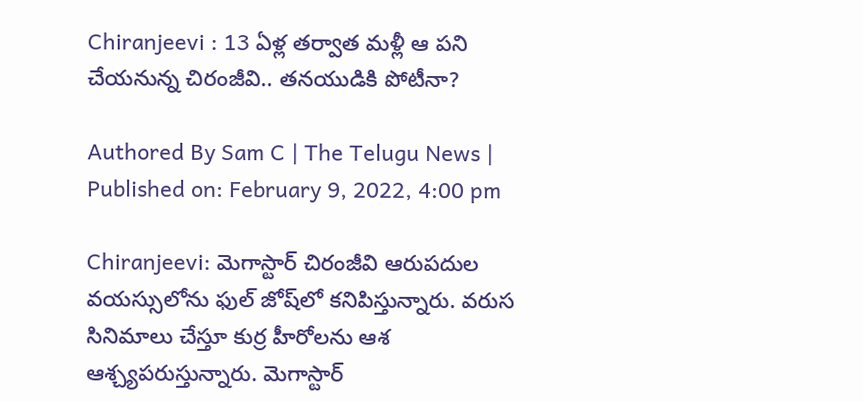Chiranjeevi : 13 ఏళ్ల త‌ర్వాత మ‌ళ్లీ ఆ ప‌ని చేయ‌నున్న చిరంజీవి.. త‌న‌యుడికి పోటీనా?

Authored By Sam C | The Telugu News | Published on: February 9, 2022, 4:00 pm

Chiranjeevi: మెగాస్టార్ చిరంజీవి ఆరుప‌దుల వ‌య‌స్సులోను ఫుల్ జోష్‌లో క‌నిపిస్తున్నారు. వ‌రుస సినిమాలు చేస్తూ కుర్ర హీరోల‌ను ఆశ ఆశ్చ్య‌ప‌రుస్తున్నారు. మెగాస్టార్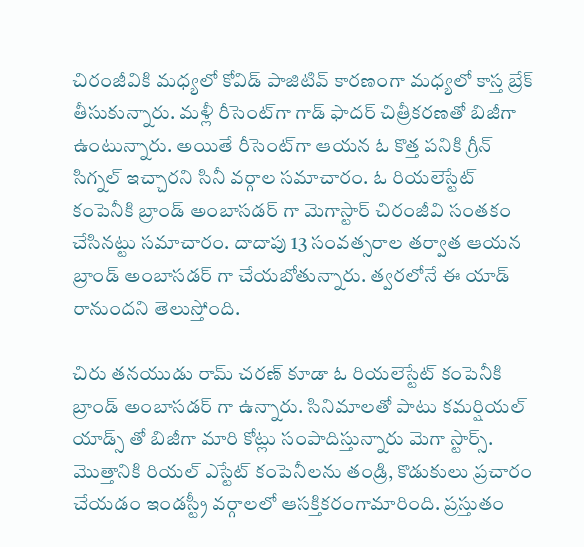చిరంజీవికి మ‌ధ్య‌లో కోవిడ్ పాజిటివ్ కార‌ణంగా మ‌ధ్య‌లో కాస్త బ్రేక్ తీసుకున్నారు. మ‌ళ్లీ రీసెంట్‌గా గాడ్ ఫాద‌ర్ చిత్రీక‌ర‌ణ‌తో బిజీగా ఉంటున్నారు. అయితే రీసెంట్‌గా ఆయ‌న ఓ కొత్త పనికి గ్రీన్ సిగ్న‌ల్ ఇచ్చారని సినీ వ‌ర్గాల స‌మాచారం. ఓ రియలెస్టేట్ కంపెనీకి బ్రాండ్ అంబాసడర్ గా మెగాస్టార్ చిరంజీవి సంతకం చేసినట్టు సమాచారం. దాదాపు 13 సంవత్సరాల తర్వాత ఆయన బ్రాండ్ అంబాసడర్ గా చేయబోతున్నారు. త్వరలోనే ఈ యాడ్ రానుందని తెలుస్తోంది.

చిరు తనయుడు రామ్ చరణ్ కూడా ఓ రియలెస్టేట్ కంపెనీకి బ్రాండ్ అంబాసడర్ గా ఉన్నారు. సినిమాలతో పాటు కమర్షియల్ యాడ్స్ తో బిజీగా మారి కోట్లు సంపాదిస్తున్నారు మెగా స్టార్స్. మొత్తానికి రియ‌ల్ ఎస్టేట్ కంపెనీల‌ను తండ్రి, కొడుకులు ప్ర‌చారం చేయ‌డం ఇండ‌స్ట్రీ వ‌ర్గాల‌లో ఆస‌క్తిక‌రంగామారింది. ప్రస్తుతం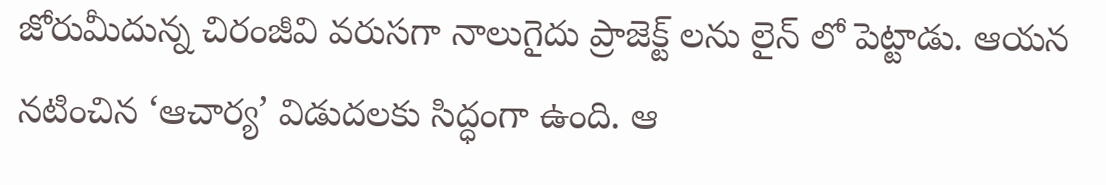జోరుమీదున్న చిరంజీవి వరుసగా నాలుగైదు ప్రాజెక్ట్ లను లైన్ లో పెట్టాడు. ఆయన నటించిన ‘ఆచార్య’ విడుదలకు సిద్ధంగా ఉంది. ఆ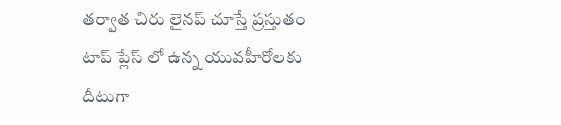తర్వాత చిరు లైనప్ చూస్తే ప్రస్తుతం టాప్ ప్లేస్ లో ఉన్న యువహీరోలకు దీటుగా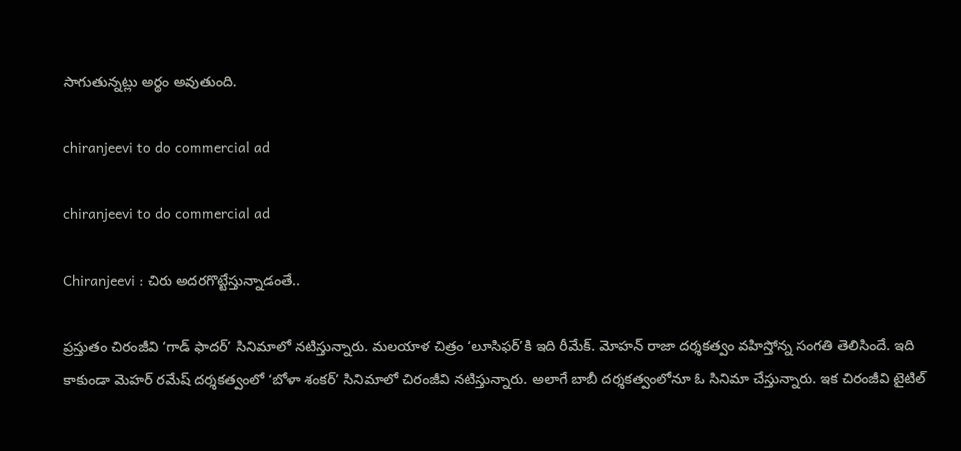సాగుతున్నట్లు అర్థం అవుతుంది.

chiranjeevi to do commercial ad

chiranjeevi to do commercial ad

Chiranjeevi : చిరు అద‌ర‌గొట్టేస్తున్నాడంతే..

ప్ర‌స్తుతం చిరంజీవి ‘గాడ్ ఫాదర్’ సినిమాలో నటిస్తున్నారు. మలయాళ చిత్రం ‘లూసిఫర్’కి ఇది రీమేక్. మోహన్ రాజా దర్శకత్వం వహిస్తోన్న సంగతి తెలిసిందే. ఇది కాకుండా మెహర్ రమేష్ దర్శకత్వంలో ‘బోళా శంకర్’ సినిమాలో చిరంజీవి నటిస్తున్నారు. అలాగే బాబీ దర్శకత్వంలోనూ ఓ సినిమా చేస్తున్నారు. ఇక చిరంజీవి టైటిల్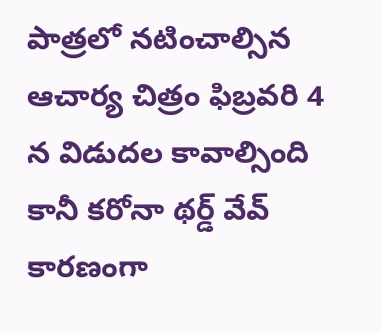పాత్ర‌లో న‌టించాల్సిన ఆచార్య చిత్రం ఫిబ్ర‌వ‌రి 4 న విడుద‌ల కావాల్సింది కానీ క‌రోనా థ‌ర్డ్ వేవ్ కార‌ణంగా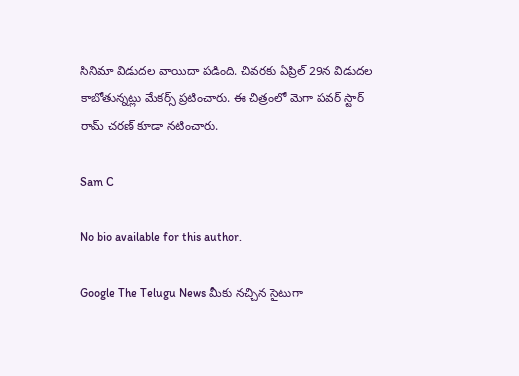సినిమా విడుద‌ల వాయిదా ప‌డింది. చివ‌ర‌కు ఏప్రిల్ 29న విడుద‌ల కాబోతున్న‌ట్లు మేక‌ర్స్ ప్ర‌టించారు. ఈ చిత్రంలో మెగా ప‌వ‌ర్ స్టార్ రామ్ చ‌రణ్ కూడా న‌టించారు.

Sam C

No bio available for this author.

Google The Telugu News మీకు నచ్చిన సైటుగా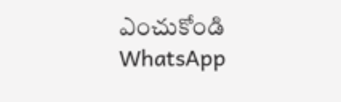ఎంచుకోండి
WhatsApp